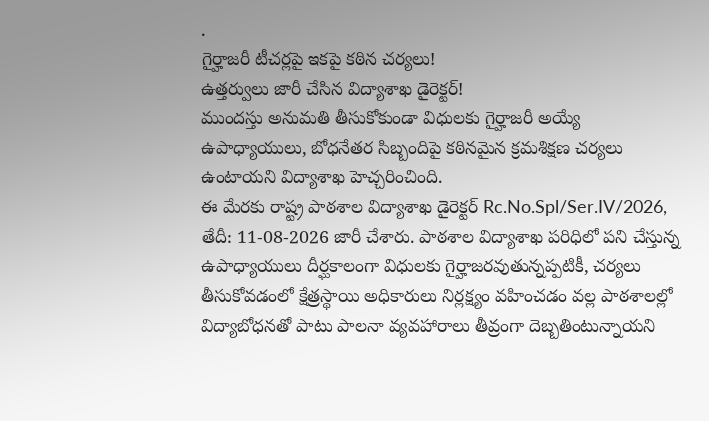.
గైర్హాజరీ టీచర్లపై ఇకపై కఠిన చర్యలు!
ఉత్తర్వులు జారీ చేసిన విద్యాశాఖ డైరెక్టర్!
ముందస్తు అనుమతి తీసుకోకుండా విధులకు గైర్హాజరీ అయ్యే ఉపాధ్యాయులు, బోధనేతర సిబ్బందిపై కఠినమైన క్రమశిక్షణ చర్యలు ఉంటాయని విద్యాశాఖ హెచ్చరించింది.
ఈ మేరకు రాష్ట్ర పాఠశాల విద్యాశాఖ డైరెక్టర్ Rc.No.Spl/Ser.IV/2026, తేదీ: 11-08-2026 జారీ చేశారు. పాఠశాల విద్యాశాఖ పరిధిలో పని చేస్తున్న ఉపాధ్యాయులు దీర్ఘకాలంగా విధులకు గైర్హాజరవుతున్నప్పటికీ, చర్యలు తీసుకోవడంలో క్షేత్రస్థాయి అధికారులు నిర్లక్ష్యం వహించడం వల్ల పాఠశాలల్లో విద్యాబోధనతో పాటు పాలనా వ్యవహారాలు తీవ్రంగా దెబ్బతింటున్నాయని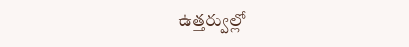ఉత్తర్వుల్లో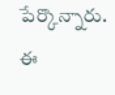పేర్కొన్నారు. ఈ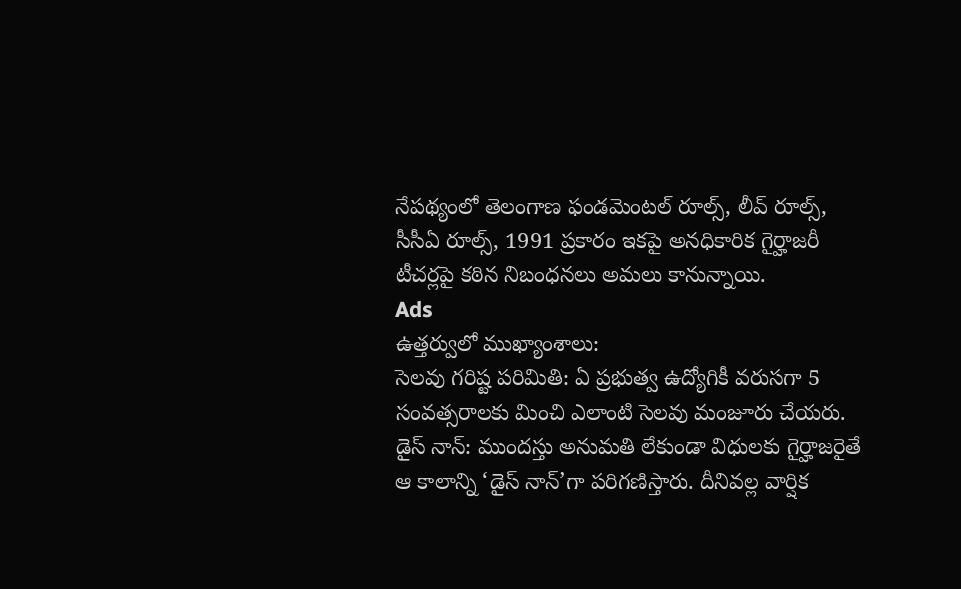నేపథ్యంలో తెలంగాణ ఫండమెంటల్ రూల్స్, లీవ్ రూల్స్, సీసీఏ రూల్స్, 1991 ప్రకారం ఇకపై అనధికారిక గైర్హాజరీ టీచర్లపై కఠిన నిబంధనలు అమలు కానున్నాయి.
Ads
ఉత్తర్వులో ముఖ్యాంశాలు:
సెలవు గరిష్ట పరిమితి: ఏ ప్రభుత్వ ఉద్యోగికీ వరుసగా 5 సంవత్సరాలకు మించి ఎలాంటి సెలవు మంజూరు చేయరు.
డైస్ నాన్: ముందస్తు అనుమతి లేకుండా విధులకు గైర్హాజరైతే ఆ కాలాన్ని ‘డైస్ నాన్’గా పరిగణిస్తారు. దీనివల్ల వార్షిక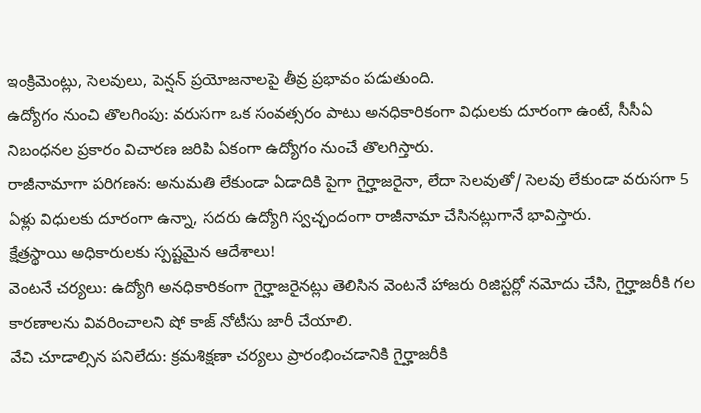ఇంక్రిమెంట్లు, సెలవులు, పెన్షన్ ప్రయోజనాలపై తీవ్ర ప్రభావం పడుతుంది.
ఉద్యోగం నుంచి తొలగింపు: వరుసగా ఒక సంవత్సరం పాటు అనధికారికంగా విధులకు దూరంగా ఉంటే, సీసీఏ నిబంధనల ప్రకారం విచారణ జరిపి ఏకంగా ఉద్యోగం నుంచే తొలగిస్తారు.
రాజీనామాగా పరిగణన: అనుమతి లేకుండా ఏడాదికి పైగా గైర్హాజరైనా, లేదా సెలవుతో/ సెలవు లేకుండా వరుసగా 5 ఏళ్లు విధులకు దూరంగా ఉన్నా, సదరు ఉద్యోగి స్వచ్ఛందంగా రాజీనామా చేసినట్లుగానే భావిస్తారు.
క్షేత్రస్థాయి అధికారులకు స్పష్టమైన ఆదేశాలు!
వెంటనే చర్యలు: ఉద్యోగి అనధికారికంగా గైర్హాజరైనట్లు తెలిసిన వెంటనే హాజరు రిజిస్టర్లో నమోదు చేసి, గైర్హాజరీకి గల కారణాలను వివరించాలని షో కాజ్ నోటీసు జారీ చేయాలి.
వేచి చూడాల్సిన పనిలేదు: క్రమశిక్షణా చర్యలు ప్రారంభించడానికి గైర్హాజరీకి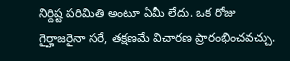నిర్దిష్ట పరిమితి అంటూ ఏమీ లేదు. ఒక రోజు గైర్హాజరైనా సరే, తక్షణమే విచారణ ప్రారంభించవచ్చు.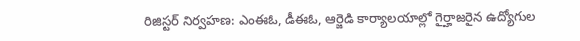రిజిస్టర్ నిర్వహణ: ఎంఈఓ, డీఈఓ, ఆర్జెడి కార్యాలయాల్లో గైర్హాజరైన ఉద్యోగుల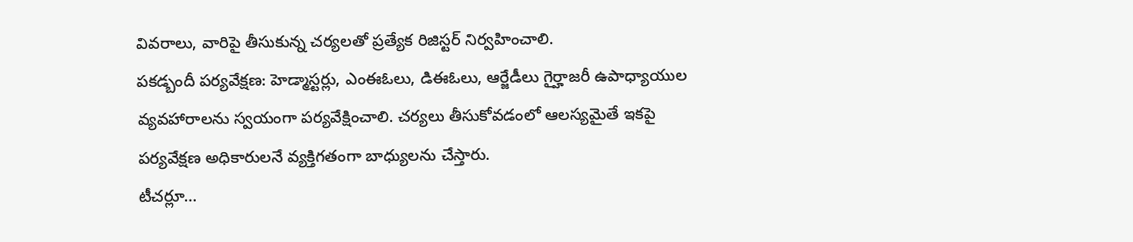వివరాలు, వారిపై తీసుకున్న చర్యలతో ప్రత్యేక రిజిస్టర్ నిర్వహించాలి.
పకడ్బందీ పర్యవేక్షణ: హెడ్మాస్టర్లు, ఎంఈఓలు, డిఈఓలు, ఆర్జేడీలు గైర్హాజరీ ఉపాధ్యాయుల వ్యవహారాలను స్వయంగా పర్యవేక్షించాలి. చర్యలు తీసుకోవడంలో ఆలస్యమైతే ఇకపై పర్యవేక్షణ అధికారులనే వ్యక్తిగతంగా బాధ్యులను చేస్తారు.
టీచర్లూ…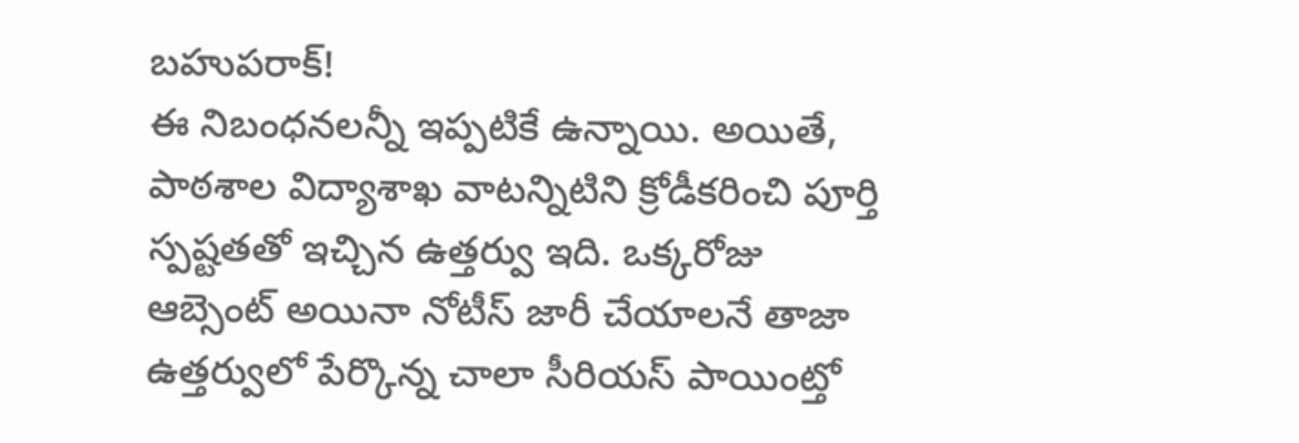బహుపరాక్!
ఈ నిబంధనలన్నీ ఇప్పటికే ఉన్నాయి. అయితే, పాఠశాల విద్యాశాఖ వాటన్నిటిని క్రోడీకరించి పూర్తి స్పష్టతతో ఇచ్చిన ఉత్తర్వు ఇది. ఒక్కరోజు ఆబ్సెంట్ అయినా నోటీస్ జారీ చేయాలనే తాజా ఉత్తర్వులో పేర్కొన్న చాలా సీరియస్ పాయింట్తో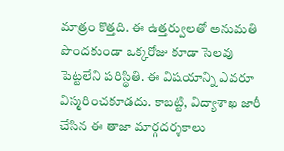మాత్రం కొత్తది. ఈ ఉత్తర్వులతో అనుమతి పొందకుండా ఒక్కరోజు కూడా సెలవు పెట్టలేని పరిస్థితి. ఈ విషయాన్ని ఎవరూ విస్మరించకూడదు. కాబట్టి, విద్యాశాఖ జారీ చేసిన ఈ తాజా మార్గదర్శకాలు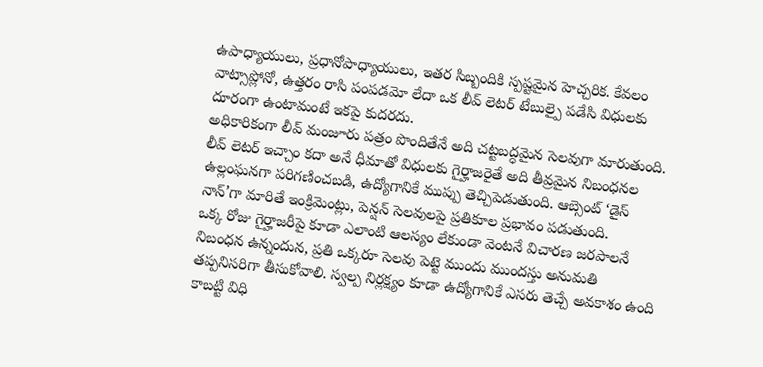ఉపాధ్యాయులు, ప్రధానోపాధ్యాయులు, ఇతర సిబ్బందికి స్పష్టమైన హెచ్చరిక. కేవలం వాట్సాప్లోనో, ఉత్తరం రాసి పంపడమో లేదా ఒక లీవ్ లెటర్ టేబుల్పై పడేసి విధులకు దూరంగా ఉంటామంటే ఇకపై కుదరదు.
అధికారికంగా లీవ్ మంజూరు పత్రం పొందితేనే అది చట్టబద్ధమైన సెలవుగా మారుతుంది. లీవ్ లెటర్ ఇచ్చాం కదా అనే ధీమాతో విధులకు గైర్హాజరైతే అది తీవ్రమైన నిబంధనల ఉల్లంఘనగా పరిగణించబడి, ఉద్యోగానికే ముప్పు తెచ్చిపెడుతుంది. ఆబ్సెంట్ ‘డైస్ నాన్’గా మారితే ఇంక్రిమెంట్లు, పెన్షన్ సెలవులపై ప్రతికూల ప్రభావం పడుతుంది.
ఒక్క రోజు గైర్హాజరీపై కూడా ఎలాంటి ఆలస్యం లేకుండా వెంటనే విచారణ జరపాలనే నిబంధన ఉన్నందున, ప్రతి ఒక్కరూ సెలవు పెట్టె ముందు ముందస్తు అనుమతి తప్పనిసరిగా తీసుకోవాలి. స్వల్ప నిర్లక్ష్యం కూడా ఉద్యోగానికే ఎసరు తెచ్చే అవకాశం ఉంది కాబట్టి విధి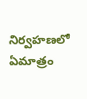నిర్వహణలో ఏమాత్రం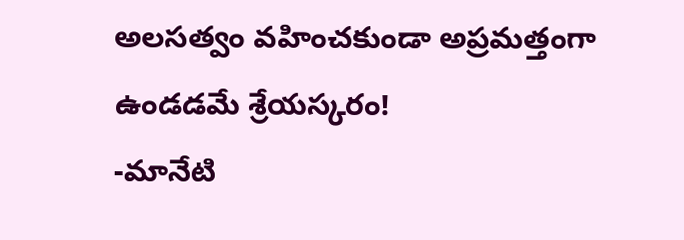అలసత్వం వహించకుండా అప్రమత్తంగా ఉండడమే శ్రేయస్కరం!
-మానేటి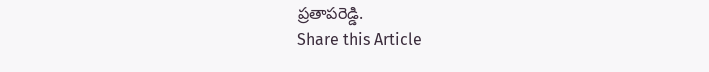ప్రతాపరెడ్డి.
Share this Article